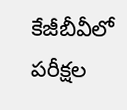కేజీబీవీలో పరీక్షల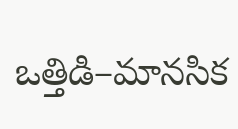ఒత్తిడి–మానసిక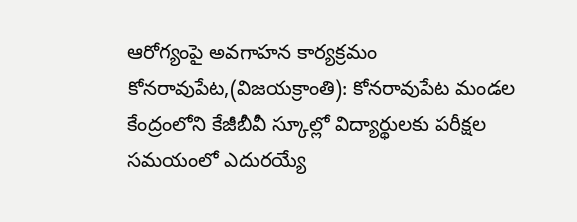ఆరోగ్యంపై అవగాహన కార్యక్రమం
కోనరావుపేట,(విజయక్రాంతి): కోనరావుపేట మండల కేంద్రంలోని కేజీబీవీ స్కూల్లో విద్యార్థులకు పరీక్షల సమయంలో ఎదురయ్యే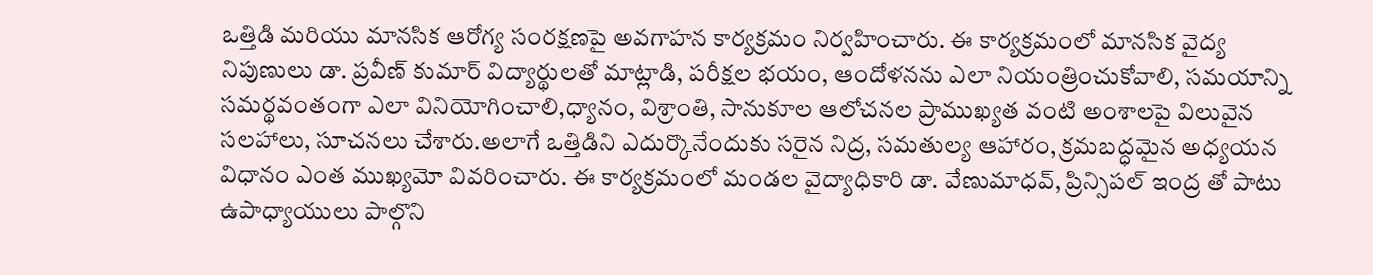ఒత్తిడి మరియు మానసిక ఆరోగ్య సంరక్షణపై అవగాహన కార్యక్రమం నిర్వహించారు. ఈ కార్యక్రమంలో మానసిక వైద్య నిపుణులు డా. ప్రవీణ్ కుమార్ విద్యార్థులతో మాట్లాడి, పరీక్షల భయం, ఆందోళనను ఎలా నియంత్రించుకోవాలి, సమయాన్ని సమర్థవంతంగా ఎలా వినియోగించాలి,ధ్యానం, విశ్రాంతి, సానుకూల ఆలోచనల ప్రాముఖ్యత వంటి అంశాలపై విలువైన సలహాలు, సూచనలు చేశారు.అలాగే ఒత్తిడిని ఎదుర్కొనేందుకు సరైన నిద్ర, సమతుల్య ఆహారం, క్రమబద్ధమైన అధ్యయన విధానం ఎంత ముఖ్యమో వివరించారు. ఈ కార్యక్రమంలో మండల వైద్యాధికారి డా. వేణుమాధవ్, ప్రిన్సిపల్ ఇంద్ర తో పాటు ఉపాధ్యాయులు పాల్గొని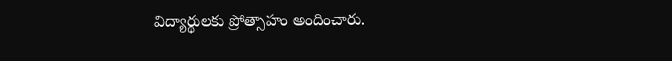విద్యార్థులకు ప్రోత్సాహం అందించారు.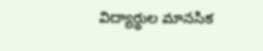విద్యార్థుల మానసిక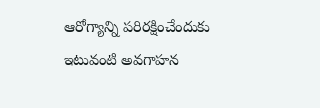ఆరోగ్యాన్ని పరిరక్షించేందుకు ఇటువంటి అవగాహన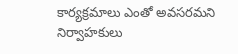కార్యక్రమాలు ఎంతో అవసరమని నిర్వాహకులు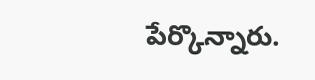పేర్కొన్నారు.